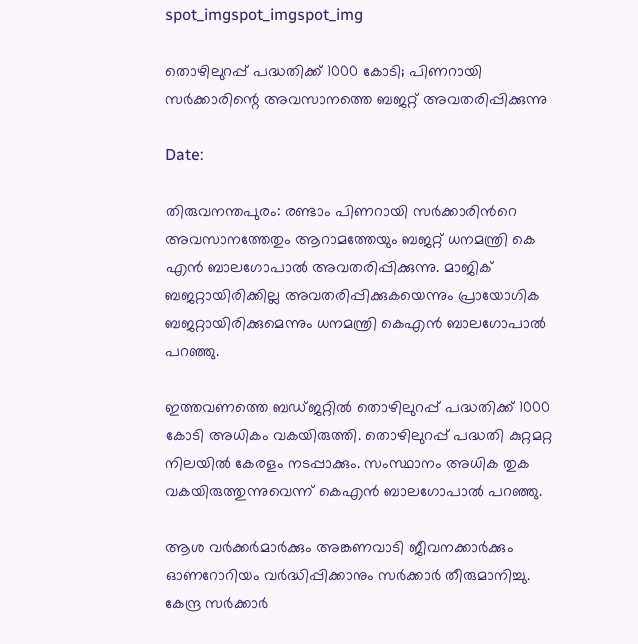spot_imgspot_imgspot_img

തൊഴിലുറപ്പ് പദ്ധതിക്ക് 1000 കോടി; പിണറായി സർക്കാരിന്റെ അവസാനത്തെ ബജറ്റ് അവതരിപ്പിക്കുന്നു

Date:

തിരുവനന്തപുരം: രണ്ടാം പിണറായി സർക്കാരിന്‍റെ അവസാനത്തേതും ആറാമത്തേയും ബജറ്റ് ധനമന്ത്രി കെ എൻ ബാലഗോപാൽ അവതരിപ്പിക്കുന്നു. മാജിക് ബജറ്റായിരിക്കില്ല അവതരിപ്പിക്കുകയെന്നും പ്രായോഗിക ബജറ്റായിരിക്കുമെന്നും ധനമന്ത്രി കെഎൻ ബാലഗോപാൽ പറഞ്ഞു.

ഇത്തവണത്തെ ബഡ്‌ജറ്റിൽ തൊഴിലുറപ്പ് പദ്ധതിക്ക് 1000 കോടി അധികം വകയിരുത്തി. തൊഴിലുറപ്പ് പദ്ധതി കുറ്റമറ്റ നിലയിൽ കേരളം നടപ്പാക്കും. സംസ്ഥാനം അധിക തുക വകയിരുത്തുന്നുവെന്ന് കെഎൻ ബാലഗോപാൽ പറഞ്ഞു.

ആശ വർക്കർമാർക്കും അങ്കണവാടി ജീവനക്കാർക്കും ഓണറോറിയം വർദ്ധിപ്പിക്കാനും സർക്കാർ തീരുമാനിച്ചു. കേന്ദ്ര സർക്കാർ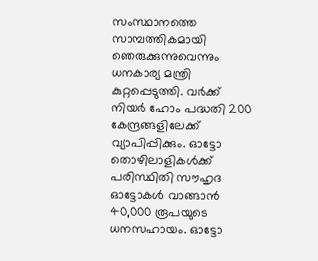സംസ്ഥാനത്തെ സാമ്പത്തികമായി ഞെരുക്കുന്നുവെന്നും ധനകാര്യ മന്ത്രി കുറ്റപ്പെടുത്തി. വർക്ക് നിയർ ഹോം പദ്ധതി 200 കേന്ദ്രങ്ങളിലേക്ക് വ്യാപിപ്പിക്കും. ഓട്ടോ തൊഴിലാളികള്‍ക്ക് പരിസ്ഥിതി സൗഹൃദ ഓട്ടോകള്‍ വാങ്ങാൻ 40,000 രൂപയുടെ ധനസഹായം. ഓട്ടോ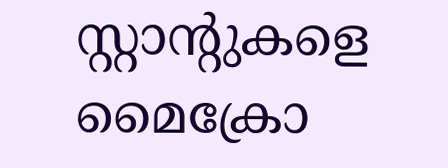സ്റ്റാന്‍റുകളെ മൈക്രോ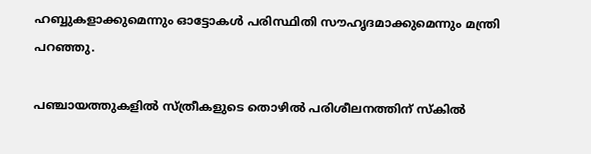ഹബ്ബുകളാക്കുമെന്നും ഓട്ടോകൾ പരിസ്ഥിതി സൗഹൃദമാക്കുമെന്നും മന്ത്രി പറഞ്ഞു.

പഞ്ചായത്തുകളിൽ സ്ത്രീകളുടെ തൊഴിൽ പരിശീലനത്തിന് സ്കിൽ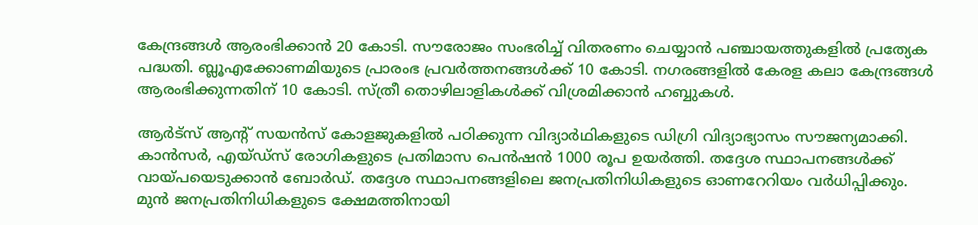കേന്ദ്രങ്ങള്‍ ആരംഭിക്കാൻ 20 കോടി. സൗരോജം സംഭരിച്ച് വിതരണം ചെയ്യാൻ പഞ്ചായത്തുകളിൽ പ്രത്യേക പദ്ധതി. ബ്ലൂഎക്കോണമിയുടെ പ്രാരംഭ പ്രവര്‍ത്തനങ്ങള്‍ക്ക് 10 കോടി. നഗരങ്ങളിൽ കേരള കലാ കേന്ദ്രങ്ങള്‍ ആരംഭിക്കുന്നതിന് 10 കോടി. സ്ത്രീ തൊഴിലാളികള്‍ക്ക് വിശ്രമിക്കാൻ ഹബ്ബുകള്‍.

ആർട്സ് ആന്റ് സയൻസ് കോളജുകളിൽ‌ പഠിക്കുന്ന വിദ്യാർഥികളുടെ ഡിഗ്രി വിദ്യാഭ്യാസം സൗജന്യമാക്കി. കാൻസർ, എയ്ഡ്സ് രോഗികളുടെ പ്രതിമാസ പെൻഷൻ 1000 രൂപ ഉയർത്തി. തദ്ദേശ സ്ഥാപനങ്ങൾക്ക് വായ്പയെടുക്കാൻ ബോർഡ്. തദ്ദേശ സ്ഥാപനങ്ങളിലെ ജനപ്രതിനിധികളുടെ ഓണറേറിയം വർധിപ്പിക്കും.
മുൻ ജനപ്രതിനിധികളുടെ ക്ഷേമത്തിനായി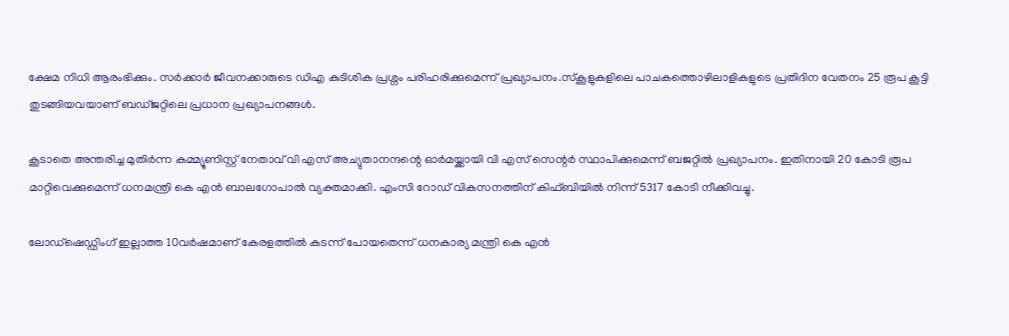ക്ഷേമ നിധി ആരംഭിക്കും. സർക്കാർ ജീവനക്കാരുടെ ഡിഎ കുടിശിക പ്രശ്നം പരിഹരിക്കുമെന്ന് പ്രഖ്യാപനം.സ്കൂളുകളിലെ പാചകത്തൊഴിലാളികളുടെ പ്രതിദിന വേതനം 25 രൂപ കൂട്ടി തുടങ്ങിയവയാണ് ബഡ്ജറ്റിലെ പ്രധാന പ്രഖ്യാപനങ്ങൾ.

കൂടാതെ അന്തരിച്ച മുതിര്‍ന്ന കമ്മ്യൂണിസ്റ്റ് നേതാവ് വി എസ് അച്യുതാനന്ദന്റെ ഓര്‍മയ്ക്കായി വി എസ് സെന്റര്‍ സ്ഥാപിക്കുമെന്ന് ബജറ്റില്‍ പ്രഖ്യാപനം. ഇതിനായി 20 കോടി രൂപ മാറ്റിവെക്കുമെന്ന് ധനമന്ത്രി കെ എന്‍ ബാലഗോപാല്‍ വ്യക്തമാക്കി. എംസി റോഡ് വികസനത്തിന് കിഫ്ബിയിൽ നിന്ന് 5317 കോടി നീക്കിവച്ചു.

ലോഡ്ഷെഡ്ഡിംഗ് ഇല്ലാത്ത 10വർഷമാണ് കേരളത്തിൽ കടന്ന് പോയതെന്ന് ധനകാര്യ മന്ത്രി കെ എൻ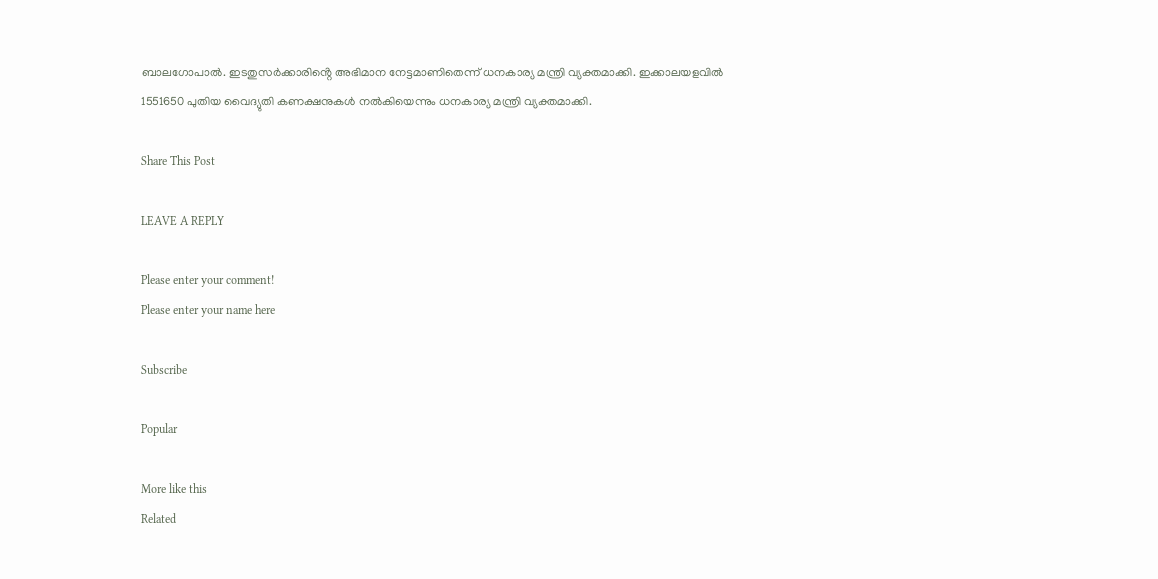ബാലഗോപാൽ. ഇടതുസർക്കാരിൻ്റെ അഭിമാന നേട്ടമാണിതെന്ന് ധനകാര്യ മന്ത്രി വ്യക്തമാക്കി. ഇക്കാലയളവിൽ 1551650 പുതിയ വൈദ്യുതി കണക്ഷനുകൾ നൽകിയെന്നും ധനകാര്യ മന്ത്രി വ്യക്തമാക്കി.

Share This Post

LEAVE A REPLY

Please enter your comment!
Please enter your name here

Subscribe

Popular

More like this
Related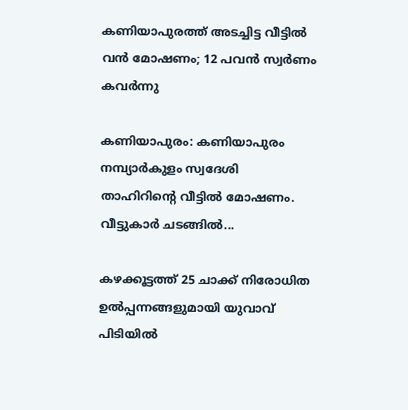കണിയാപുരത്ത് അടച്ചിട്ട വീട്ടിൽ വൻ മോഷണം; 12 പവൻ സ്വർണം കവർന്നു

കണിയാപുരം: കണിയാപുരം നമ്പ്യാർകുളം സ്വദേശി താഹിറിൻ്റെ വീട്ടിൽ മോഷണം. വീട്ടുകാർ ചടങ്ങിൽ...

കഴക്കൂട്ടത്ത് 25 ചാക്ക് നിരോധിത ഉൽപ്പന്നങ്ങളുമായി യുവാവ് പിടിയിൽ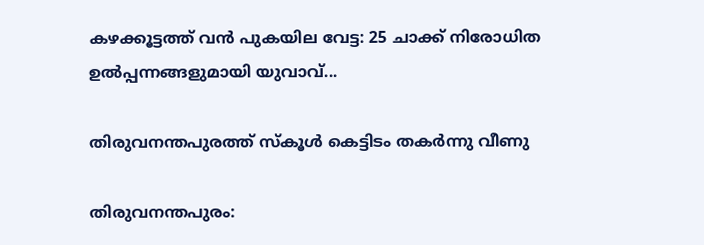കഴക്കൂട്ടത്ത് വൻ പുകയില വേട്ട: 25 ചാക്ക് നിരോധിത ഉൽപ്പന്നങ്ങളുമായി യുവാവ്...

തിരുവനന്തപുരത്ത് സ്കൂൾ കെട്ടിടം തകർന്നു വീണു

തിരുവനന്തപുരം: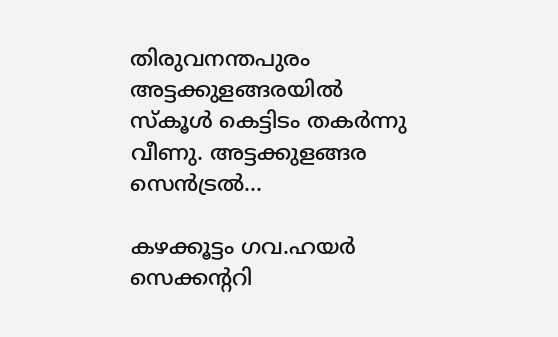തിരുവനന്തപുരം അട്ടക്കുളങ്ങരയിൽ സ്കൂൾ കെട്ടിടം തകർന്നു വീണു. അട്ടക്കുളങ്ങര സെൻട്രൽ...

കഴക്കൂട്ടം ഗവ.ഹയർ സെക്കന്ററി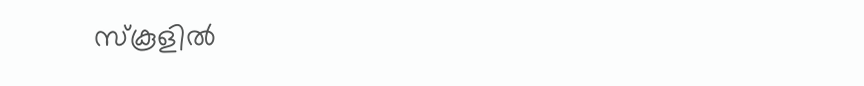സ്‌കൂളിൽ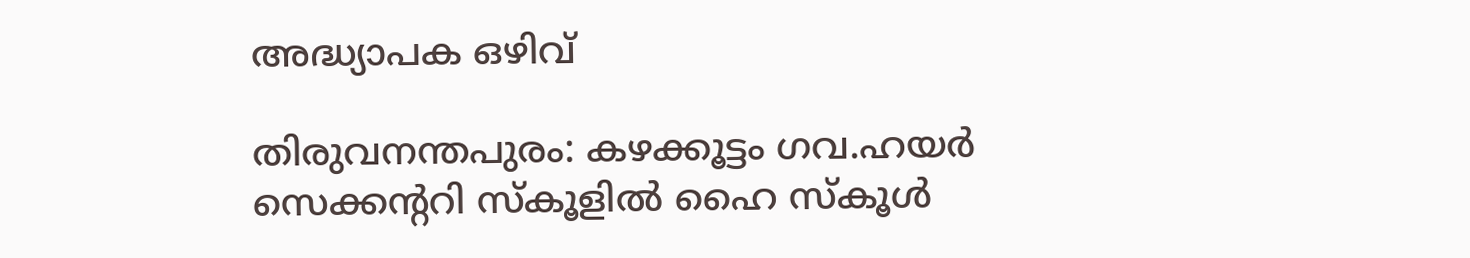അദ്ധ്യാപക ഒഴിവ്

തിരുവനന്തപുരം: കഴക്കൂട്ടം ഗവ.ഹയർ സെക്കൻ്ററി സ്കൂളിൽ ഹൈ സ്കൂൾ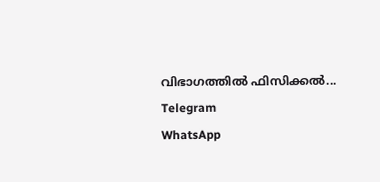വിഭാഗത്തിൽ ഫിസിക്കൽ...
Telegram
WhatsApp